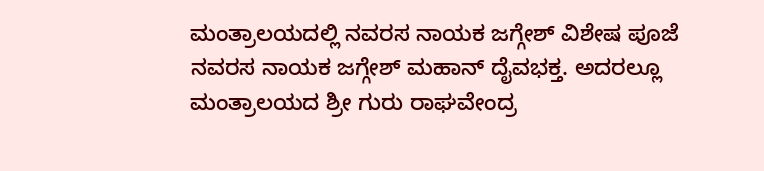ಮಂತ್ರಾಲಯದಲ್ಲಿ ನವರಸ ನಾಯಕ ಜಗ್ಗೇಶ್ ವಿಶೇಷ ಪೂಜೆ
ನವರಸ ನಾಯಕ ಜಗ್ಗೇಶ್ ಮಹಾನ್ ದೈವಭಕ್ತ. ಅದರಲ್ಲೂ ಮಂತ್ರಾಲಯದ ಶ್ರೀ ಗುರು ರಾಘವೇಂದ್ರ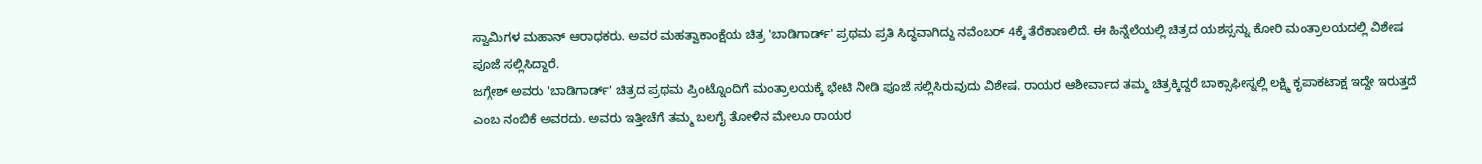ಸ್ವಾಮಿಗಳ ಮಹಾನ್ ಆರಾಧಕರು. ಅವರ ಮಹತ್ವಾಕಾಂಕ್ಷೆಯ ಚಿತ್ರ 'ಬಾಡಿಗಾರ್ಡ್' ಪ್ರಥಮ ಪ್ರತಿ ಸಿದ್ಧವಾಗಿದ್ದು ನವೆಂಬರ್ 4ಕ್ಕೆ ತೆರೆಕಾಣಲಿದೆ. ಈ ಹಿನ್ನೆಲೆಯಲ್ಲಿ ಚಿತ್ರದ ಯಶಸ್ಸನ್ನು ಕೋರಿ ಮಂತ್ರಾಲಯದಲ್ಲಿ ವಿಶೇಷ ಪೂಜೆ ಸಲ್ಲಿಸಿದ್ದಾರೆ.
ಜಗ್ಗೇಶ್ ಅವರು 'ಬಾಡಿಗಾರ್ಡ್' ಚಿತ್ರದ ಪ್ರಥಮ ಪ್ರಿಂಟ್ನೊಂದಿಗೆ ಮಂತ್ರಾಲಯಕ್ಕೆ ಭೇಟಿ ನೀಡಿ ಪೂಜೆ ಸಲ್ಲಿಸಿರುವುದು ವಿಶೇಷ. ರಾಯರ ಆಶೀರ್ವಾದ ತಮ್ಮ ಚಿತ್ರಕ್ಕಿದ್ದರೆ ಬಾಕ್ಸಾಫೀಸ್ನಲ್ಲಿ ಲಕ್ಷ್ಮಿ ಕೃಪಾಕಟಾಕ್ಷ ಇದ್ದೇ ಇರುತ್ತದೆ ಎಂಬ ನಂಬಿಕೆ ಅವರದು. ಅವರು ಇತ್ತೀಚೆಗೆ ತಮ್ಮ ಬಲಗೈ ತೋಳಿನ ಮೇಲೂ ರಾಯರ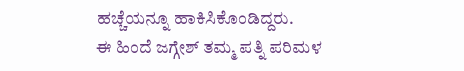ಹಚ್ಚೆಯನ್ನೂ ಹಾಕಿಸಿಕೊಂಡಿದ್ದರು.
ಈ ಹಿಂದೆ ಜಗ್ಗೇಶ್ ತಮ್ಮ ಪತ್ನಿ ಪರಿಮಳ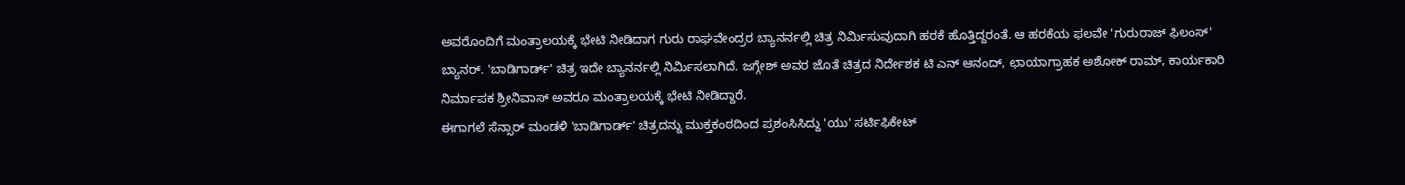ಅವರೊಂದಿಗೆ ಮಂತ್ರಾಲಯಕ್ಕೆ ಭೇಟಿ ನೀಡಿದಾಗ ಗುರು ರಾಘವೇಂದ್ರರ ಬ್ಯಾನರ್ನಲ್ಲಿ ಚಿತ್ರ ನಿರ್ಮಿಸುವುದಾಗಿ ಹರಕೆ ಹೊತ್ತಿದ್ದರಂತೆ. ಆ ಹರಕೆಯ ಫಲವೇ 'ಗುರುರಾಜ್ ಫಿಲಂಸ್' ಬ್ಯಾನರ್. 'ಬಾಡಿಗಾರ್ಡ್' ಚಿತ್ರ ಇದೇ ಬ್ಯಾನರ್ನಲ್ಲಿ ನಿರ್ಮಿಸಲಾಗಿದೆ. ಜಗ್ಗೇಶ್ ಅವರ ಜೊತೆ ಚಿತ್ರದ ನಿರ್ದೇಶಕ ಟಿ ಎನ್ ಆನಂದ್, ಛಾಯಾಗ್ರಾಹಕ ಅಶೋಕ್ ರಾಮ್, ಕಾರ್ಯಕಾರಿ ನಿರ್ಮಾಪಕ ಶ್ರೀನಿವಾಸ್ ಅವರೂ ಮಂತ್ರಾಲಯಕ್ಕೆ ಭೇಟಿ ನೀಡಿದ್ದಾರೆ.
ಈಗಾಗಲೆ ಸೆನ್ಸಾರ್ ಮಂಡಳಿ 'ಬಾಡಿಗಾರ್ಡ್' ಚಿತ್ರದನ್ನು ಮುಕ್ತಕಂಠದಿಂದ ಪ್ರಶಂಸಿಸಿದ್ದು 'ಯು' ಸರ್ಟಿಫಿಕೇಟ್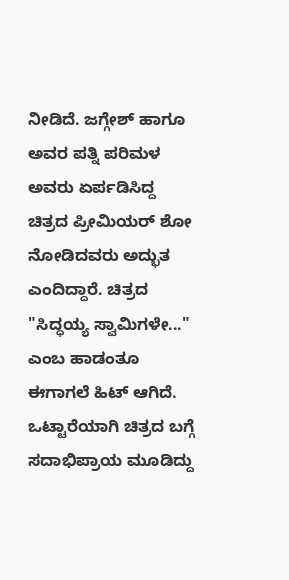ನೀಡಿದೆ. ಜಗ್ಗೇಶ್ ಹಾಗೂ ಅವರ ಪತ್ನಿ ಪರಿಮಳ ಅವರು ಏರ್ಪಡಿಸಿದ್ದ ಚಿತ್ರದ ಪ್ರೀಮಿಯರ್ ಶೋ ನೋಡಿದವರು ಅದ್ಭುತ ಎಂದಿದ್ದಾರೆ. ಚಿತ್ರದ "ಸಿದ್ಧಯ್ಯ ಸ್ವಾಮಿಗಳೇ..." ಎಂಬ ಹಾಡಂತೂ ಈಗಾಗಲೆ ಹಿಟ್ ಆಗಿದೆ. ಒಟ್ಟಾರೆಯಾಗಿ ಚಿತ್ರದ ಬಗ್ಗೆ ಸದಾಭಿಪ್ರಾಯ ಮೂಡಿದ್ದು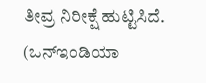ತೀವ್ರ ನಿರೀಕ್ಷೆ ಹುಟ್ಟಿಸಿದೆ. (ಒನ್ಇಂಡಿಯಾ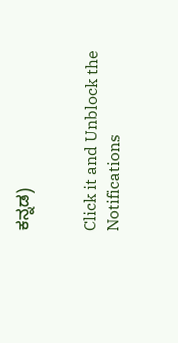ಕನ್ನಡ)


Click it and Unblock the Notifications